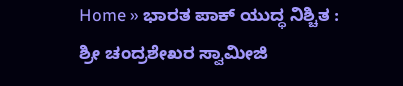Home » ಭಾರತ ಪಾಕ್ ಯುದ್ಧ ನಿಶ್ಚಿತ : ಶ್ರೀ ಚಂದ್ರಶೇಖರ ಸ್ವಾಮೀಜಿ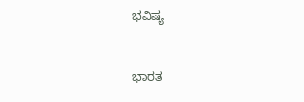ಭವಿಷ್ಯ


ಭಾರತ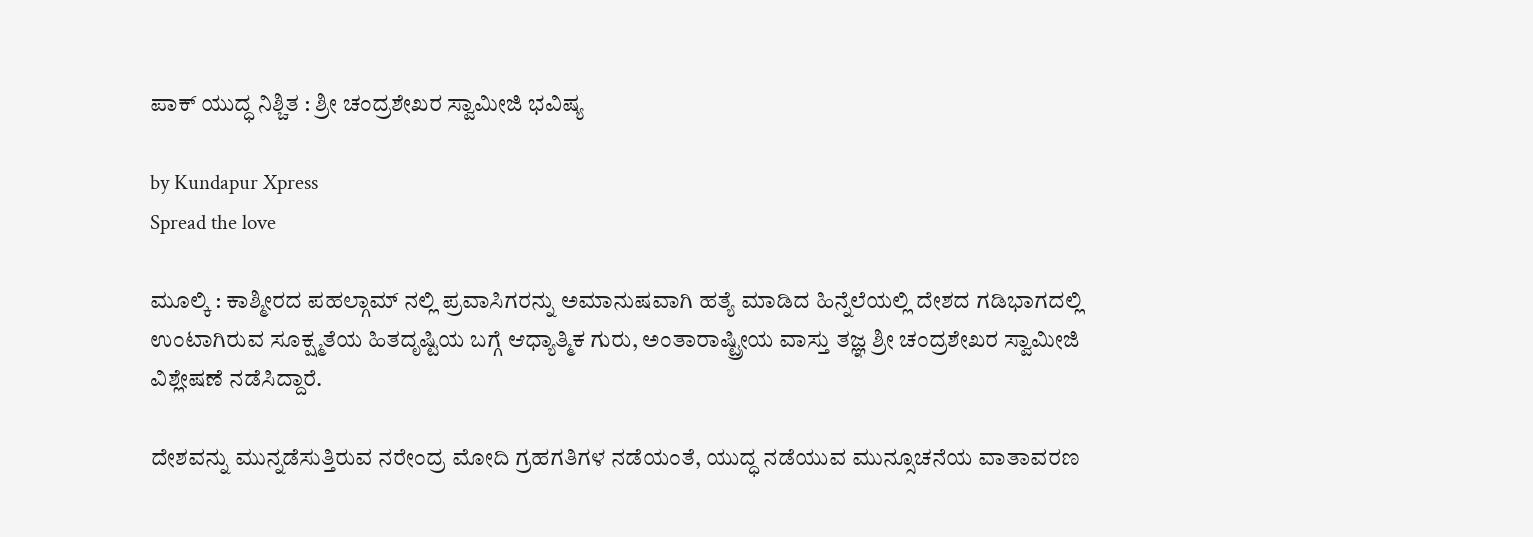ಪಾಕ್ ಯುದ್ಧ ನಿಶ್ಚಿತ : ಶ್ರೀ ಚಂದ್ರಶೇಖರ ಸ್ವಾಮೀಜಿ ಭವಿಷ್ಯ

by Kundapur Xpress
Spread the love

ಮೂಲ್ಕಿ : ಕಾಶ್ಮೀರದ ಪಹಲ್ಗಾಮ್‌ ನಲ್ಲಿ ಪ್ರವಾಸಿಗರನ್ನು ಅಮಾನುಷವಾಗಿ ಹತ್ಯೆ ಮಾಡಿದ ಹಿನ್ನೆಲೆಯಲ್ಲಿ ದೇಶದ ಗಡಿಭಾಗದಲ್ಲಿ ಉಂಟಾಗಿರುವ ಸೂಕ್ಷ್ಮತೆಯ ಹಿತದೃಷ್ಟಿಯ ಬಗ್ಗೆ ಆಧ್ಯಾತ್ಮಿಕ ಗುರು, ಅಂತಾರಾಷ್ಟ್ರೀಯ ವಾಸ್ತು ತಜ್ಞ ಶ್ರೀ ಚಂದ್ರಶೇಖರ ಸ್ವಾಮೀಜಿ ವಿಶ್ಲೇಷಣೆ ನಡೆಸಿದ್ದಾರೆ.

ದೇಶವನ್ನು ಮುನ್ನಡೆಸುತ್ತಿರುವ ನರೇಂದ್ರ ಮೋದಿ ಗ್ರಹಗತಿಗಳ ನಡೆಯಂತೆ, ಯುದ್ಧ ನಡೆಯುವ ಮುನ್ಸೂಚನೆಯ ವಾತಾವರಣ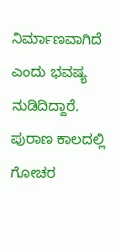ನಿರ್ಮಾಣವಾಗಿದೆ ಎಂದು ಭವಷ್ಯ ನುಡಿದಿದ್ದಾರೆ. ಪುರಾಣ ಕಾಲದಲ್ಲಿ ಗೋಚರ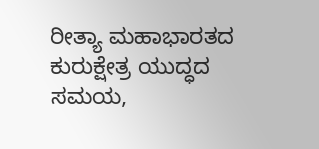ರೀತ್ಯಾ ಮಹಾಭಾರತದ ಕುರುಕ್ಷೇತ್ರ ಯುದ್ಧದ ಸಮಯ,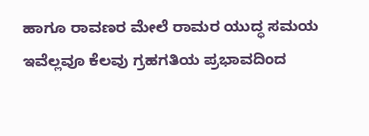ಹಾಗೂ ರಾವಣರ ಮೇಲೆ ರಾಮರ ಯುದ್ಧ ಸಮಯ ಇವೆಲ್ಲವೂ ಕೆಲವು ಗ್ರಹಗತಿಯ ಪ್ರಭಾವದಿಂದ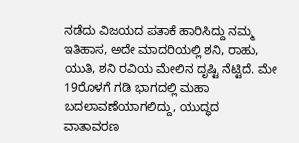ನಡೆದು ವಿಜಯದ ಪತಾಕೆ ಹಾರಿಸಿದ್ದು ನಮ್ಮ ಇತಿಹಾಸ, ಅದೇ ಮಾದರಿಯಲ್ಲಿ ಶನಿ, ರಾಹು, ಯುತಿ, ಶನಿ ರವಿಯ ಮೇಲಿನ ದೃಷ್ಟಿ ನೆಟ್ಟಿದೆ. ಮೇ 19ರೊಳಗೆ ಗಡಿ ಭಾಗದಲ್ಲಿ ಮಹಾ ಬದಲಾವಣೆಯಾಗಲಿದ್ದು, ಯುದ್ಧದ ವಾತಾವರಣ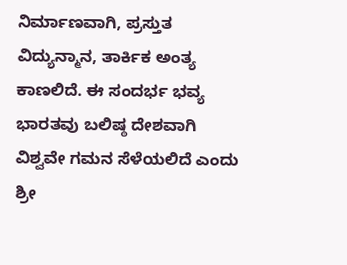ನಿರ್ಮಾಣವಾಗಿ, ಪ್ರಸ್ತುತ ವಿದ್ಯುನ್ಮಾನ, ತಾರ್ಕಿಕ ಅಂತ್ಯ ಕಾಣಲಿದೆ. ಈ ಸಂದರ್ಭ ಭವ್ಯ ಭಾರತವು ಬಲಿಷ್ಠ ದೇಶವಾಗಿ ವಿಶ್ವವೇ ಗಮನ ಸೆಳೆಯಲಿದೆ ಎಂದು ಶ್ರೀ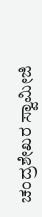ಚಂದ್ರಶೇಖರ ಸ್ವಾಮೀಜಿ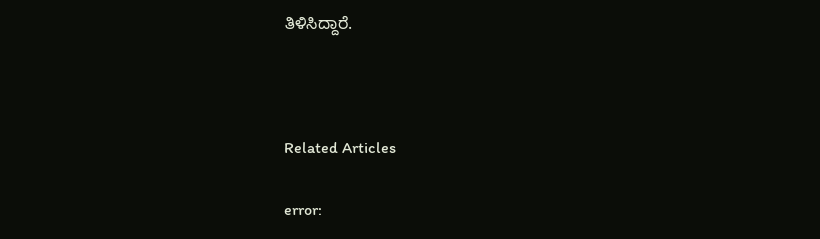ತಿಳಿಸಿದ್ದಾರೆ.



Related Articles

error: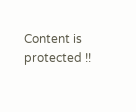Content is protected !!